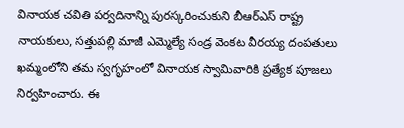వినాయక చవితి పర్వదినాన్ని పురస్కరించుకుని బీఆర్ఎస్ రాష్ట్ర నాయకులు, సత్తుపల్లి మాజీ ఎమ్మెల్యే సండ్ర వెంకట వీరయ్య దంపతులు ఖమ్మంలోని తమ స్వగృహంలో వినాయక స్వామివారికి ప్రత్యేక పూజలు నిర్వహించారు. ఈ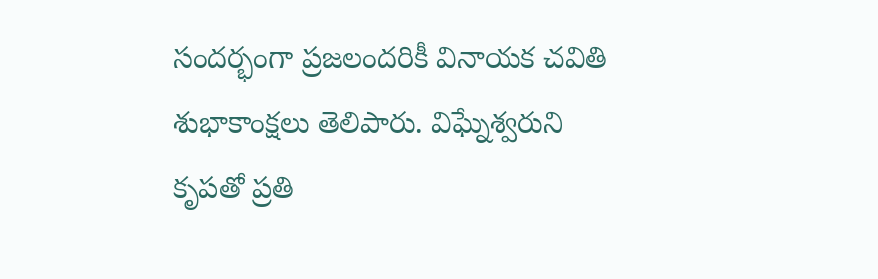సందర్భంగా ప్రజలందరికీ వినాయక చవితి శుభాకాంక్షలు తెలిపారు. విఘ్నేశ్వరుని కృపతో ప్రతి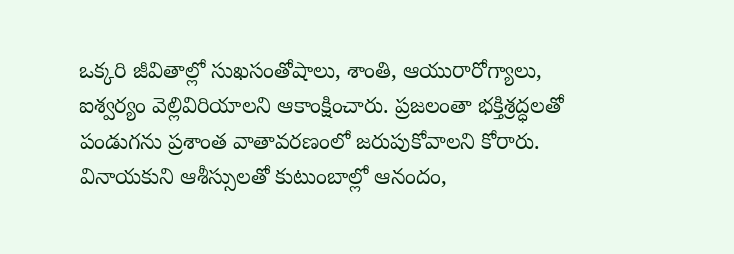ఒక్కరి జీవితాల్లో సుఖసంతోషాలు, శాంతి, ఆయురారోగ్యాలు, ఐశ్వర్యం వెల్లివిరియాలని ఆకాంక్షించారు. ప్రజలంతా భక్తిశ్రద్ధలతో పండుగను ప్రశాంత వాతావరణంలో జరుపుకోవాలని కోరారు. వినాయకుని ఆశీస్సులతో కుటుంబాల్లో ఆనందం,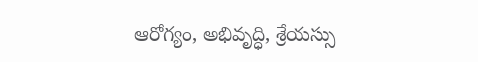ఆరోగ్యం, అభివృద్ధి, శ్రేయస్సు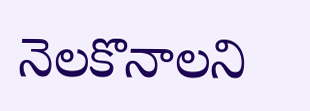నెలకొనాలని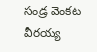సండ్ర వెంకట వీరయ్య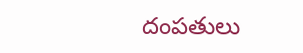దంపతులు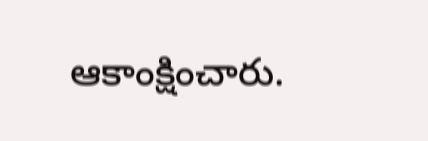ఆకాంక్షించారు.